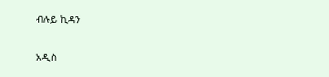ብሉይ ኪዳን

አዲስ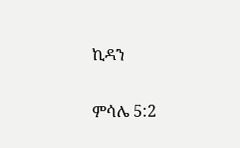ኪዳን

ምሳሌ 5:2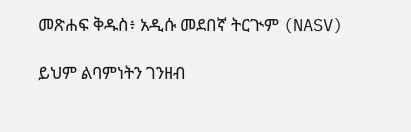መጽሐፍ ቅዱስ፥ አዲሱ መደበኛ ትርጒም (NASV)

ይህም ልባምነትን ገንዘብ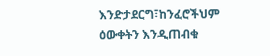እንድታደርግ፣ከንፈሮችህም ዕውቀትን እንዲጠብቁ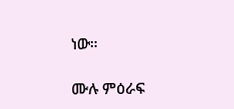ነው።

ሙሉ ምዕራፍ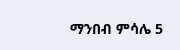ማንበብ ምሳሌ 5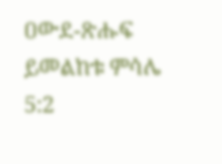ዐውደ-ጽሑፍ ይመልከቱ ምሳሌ 5:2